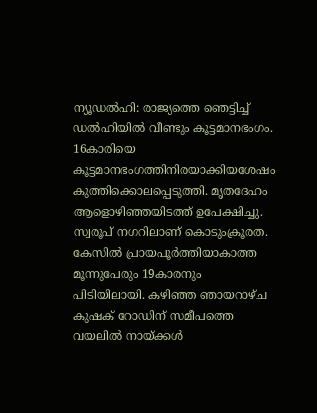ന്യൂഡൽഹി: രാജ്യത്തെ ഞെട്ടിച്ച് ഡൽഹിയിൽ വീണ്ടും കൂട്ടമാനഭംഗം. 16കാരിയെ കൂട്ടമാനഭംഗത്തിനിരയാക്കിയശേഷം കുത്തിക്കൊലപ്പെടുത്തി. മൃതദേഹം ആളൊഴിഞ്ഞയിടത്ത് ഉപേക്ഷിച്ചു. സ്വരൂപ് നഗറിലാണ് കൊടുംക്രൂരത. കേസിൽ പ്രായപൂർത്തിയാകാത്ത മൂന്നുപേരും 19കാരനും പിടിയിലായി. കഴിഞ്ഞ ഞായറാഴ്ച കുഷക് റോഡിന് സമീപത്തെ വയലിൽ നായ്ക്കൾ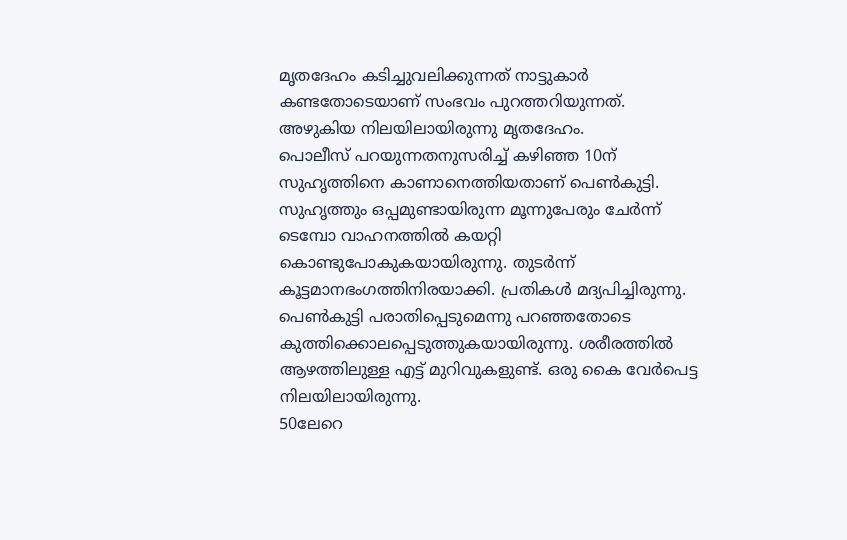മൃതദേഹം കടിച്ചുവലിക്കുന്നത് നാട്ടുകാർ കണ്ടതോടെയാണ് സംഭവം പുറത്തറിയുന്നത്.
അഴുകിയ നിലയിലായിരുന്നു മൃതദേഹം.
പൊലീസ് പറയുന്നതനുസരിച്ച് കഴിഞ്ഞ 10ന് സുഹൃത്തിനെ കാണാനെത്തിയതാണ് പെൺകുട്ടി. സുഹൃത്തും ഒപ്പമുണ്ടായിരുന്ന മൂന്നുപേരും ചേർന്ന് ടെമ്പോ വാഹനത്തിൽ കയറ്റി കൊണ്ടുപോകുകയായിരുന്നു. തുടർന്ന് കൂട്ടമാനഭംഗത്തിനിരയാക്കി. പ്രതികൾ മദ്യപിച്ചിരുന്നു. പെൺകുട്ടി പരാതിപ്പെടുമെന്നു പറഞ്ഞതോടെ കുത്തിക്കൊലപ്പെടുത്തുകയായിരുന്നു. ശരീരത്തിൽ ആഴത്തിലുള്ള എട്ട് മുറിവുകളുണ്ട്. ഒരു കൈ വേർപെട്ട നിലയിലായിരുന്നു.
50ലേറെ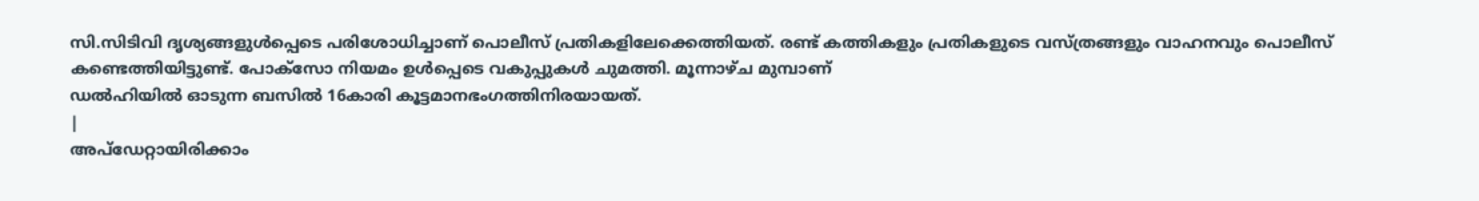സി.സിടിവി ദൃശ്യങ്ങളുൾപ്പെടെ പരിശോധിച്ചാണ് പൊലീസ് പ്രതികളിലേക്കെത്തിയത്. രണ്ട് കത്തികളും പ്രതികളുടെ വസ്ത്രങ്ങളും വാഹനവും പൊലീസ് കണ്ടെത്തിയിട്ടുണ്ട്. പോക്സോ നിയമം ഉൾപ്പെടെ വകുപ്പുകൾ ചുമത്തി. മൂന്നാഴ്ച മുമ്പാണ്
ഡൽഹിയിൽ ഓടുന്ന ബസിൽ 16കാരി കൂട്ടമാനഭംഗത്തിനിരയായത്.
|
അപ്ഡേറ്റായിരിക്കാം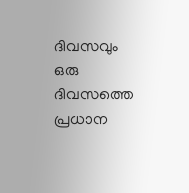ദിവസവും
ഒരു ദിവസത്തെ പ്രധാന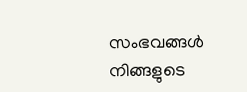സംഭവങ്ങൾ നിങ്ങളുടെ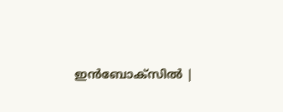ഇൻബോക്സിൽ |